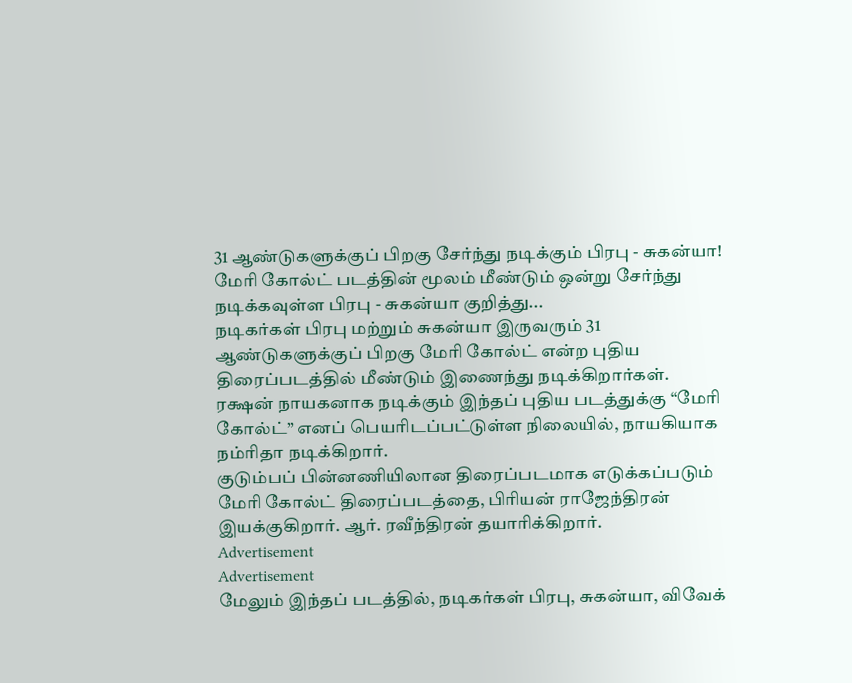31 ஆண்டுகளுக்குப் பிறகு சேர்ந்து நடிக்கும் பிரபு - சுகன்யா!
மேரி கோல்ட் படத்தின் மூலம் மீண்டும் ஒன்று சேர்ந்து நடிக்கவுள்ள பிரபு - சுகன்யா குறித்து...
நடிகர்கள் பிரபு மற்றும் சுகன்யா இருவரும் 31 ஆண்டுகளுக்குப் பிறகு மேரி கோல்ட் என்ற புதிய திரைப்படத்தில் மீண்டும் இணைந்து நடிக்கிறார்கள்.
ரக்ஷன் நாயகனாக நடிக்கும் இந்தப் புதிய படத்துக்கு “மேரி கோல்ட்” எனப் பெயரிடப்பட்டுள்ள நிலையில், நாயகியாக நம்ரிதா நடிக்கிறார்.
குடும்பப் பின்னணியிலான திரைப்படமாக எடுக்கப்படும் மேரி கோல்ட் திரைப்படத்தை, பிரியன் ராஜேந்திரன் இயக்குகிறார். ஆர். ரவீந்திரன் தயாரிக்கிறார்.
Advertisement
Advertisement
மேலும் இந்தப் படத்தில், நடிகர்கள் பிரபு, சுகன்யா, விவேக்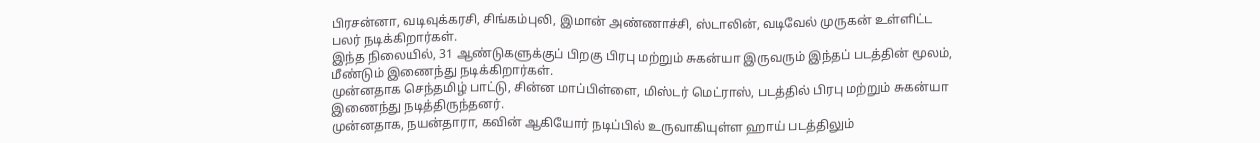பிரசன்னா, வடிவுக்கரசி, சிங்கம்புலி, இமான் அண்ணாச்சி, ஸ்டாலின், வடிவேல் முருகன் உள்ளிட்ட பலர் நடிக்கிறார்கள்.
இந்த நிலையில், 31 ஆண்டுகளுக்குப் பிறகு பிரபு மற்றும் சுகன்யா இருவரும் இந்தப் படத்தின் மூலம், மீண்டும் இணைந்து நடிக்கிறார்கள்.
முன்னதாக செந்தமிழ் பாட்டு, சின்ன மாப்பிள்ளை, மிஸ்டர் மெட்ராஸ், படத்தில் பிரபு மற்றும் சுகன்யா இணைந்து நடித்திருந்தனர்.
முன்னதாக, நயன்தாரா, கவின் ஆகியோர் நடிப்பில் உருவாகியுள்ள ஹாய் படத்திலும்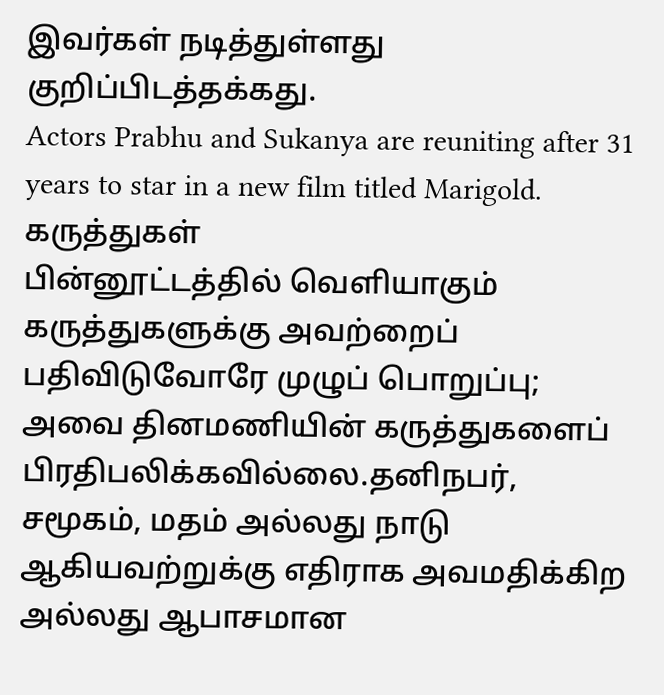இவர்கள் நடித்துள்ளது குறிப்பிடத்தக்கது.
Actors Prabhu and Sukanya are reuniting after 31 years to star in a new film titled Marigold.
கருத்துகள்
பின்னூட்டத்தில் வெளியாகும் கருத்துகளுக்கு அவற்றைப் பதிவிடுவோரே முழுப் பொறுப்பு; அவை தினமணியின் கருத்துகளைப் பிரதிபலிக்கவில்லை.தனிநபர், சமூகம், மதம் அல்லது நாடு ஆகியவற்றுக்கு எதிராக அவமதிக்கிற அல்லது ஆபாசமான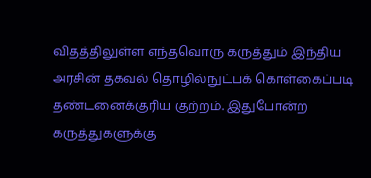விதத்திலுள்ள எந்தவொரு கருத்தும் இந்திய அரசின் தகவல் தொழில்நுட்பக் கொள்கைப்படி தண்டனைக்குரிய குற்றம். இதுபோன்ற கருத்துகளுக்கு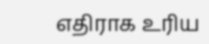எதிராக உரிய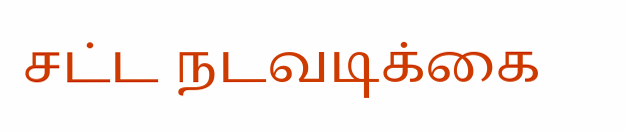சட்ட நடவடிக்கை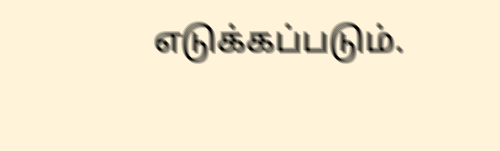எடுக்கப்படும்.